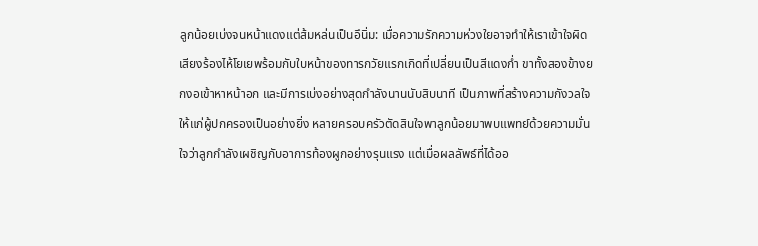ลูกน้อยเบ่งจนหน้าแดงแต่ส้มหล่นเป็นอึนิ่ม: เมื่อความรักความห่วงใยอาจทำให้เราเข้าใจผิด
เสียงร้องไห้โยเยพร้อมกับใบหน้าของทารกวัยแรกเกิดที่เปลี่ยนเป็นสีแดงก่ำ ขาทั้งสองข้างยกงอเข้าหาหน้าอก และมีการเบ่งอย่างสุดกำลังนานนับสิบนาที เป็นภาพที่สร้างความกังวลใจให้แก่ผู้ปกครองเป็นอย่างยิ่ง หลายครอบครัวตัดสินใจพาลูกน้อยมาพบแพทย์ด้วยความมั่นใจว่าลูกกำลังเผชิญกับอาการท้องผูกอย่างรุนแรง แต่เมื่อผลลัพธ์ที่ได้ออ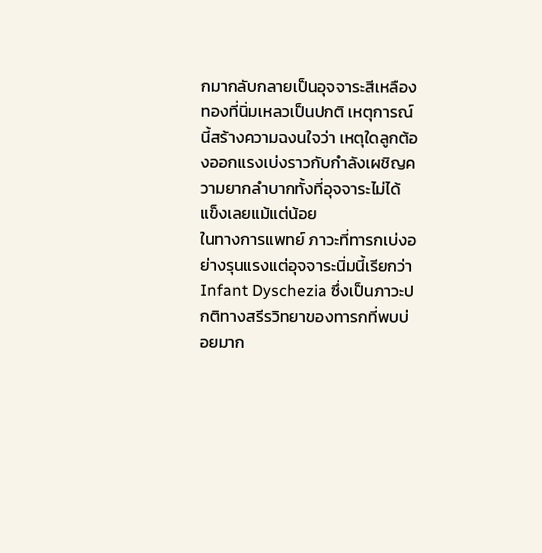กมากลับกลายเป็นอุจจาระสีเหลืองทองที่นิ่มเหลวเป็นปกติ เหตุการณ์นี้สร้างความฉงนใจว่า เหตุใดลูกต้องออกแรงเบ่งราวกับกำลังเผชิญความยากลำบากทั้งที่อุจจาระไม่ได้แข็งเลยแม้แต่น้อย
ในทางการแพทย์ ภาวะที่ทารกเบ่งอย่างรุนแรงแต่อุจจาระนิ่มนี้เรียกว่า Infant Dyschezia ซึ่งเป็นภาวะปกติทางสรีรวิทยาของทารกที่พบบ่อยมาก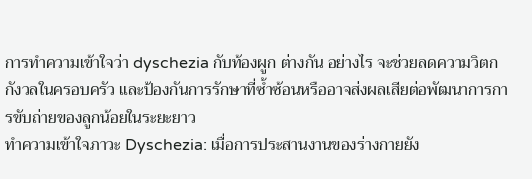การทำความเข้าใจว่า dyschezia กับท้องผูก ต่างกัน อย่างไร จะช่วยลดความวิตกกังวลในครอบครัว และป้องกันการรักษาที่ซ้ำซ้อนหรืออาจส่งผลเสียต่อพัฒนาการการขับถ่ายของลูกน้อยในระยะยาว
ทำความเข้าใจภาวะ Dyschezia: เมื่อการประสานงานของร่างกายยัง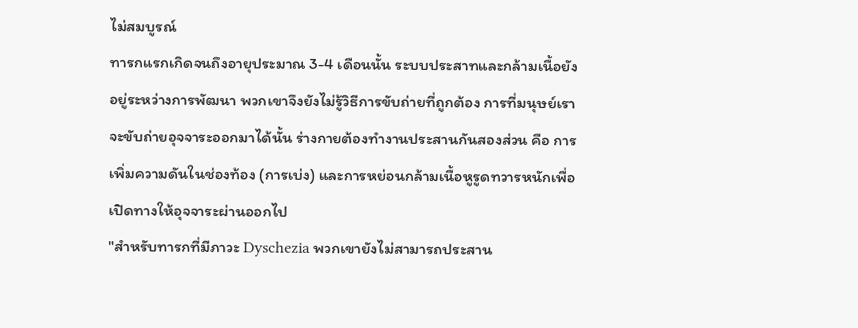ไม่สมบูรณ์
ทารกแรกเกิดจนถึงอายุประมาณ 3-4 เดือนนั้น ระบบประสาทและกล้ามเนื้อยังอยู่ระหว่างการพัฒนา พวกเขาจึงยังไม่รู้วิธีการขับถ่ายที่ถูกต้อง การที่มนุษย์เราจะขับถ่ายอุจจาระออกมาได้นั้น ร่างกายต้องทำงานประสานกันสองส่วน คือ การเพิ่มความดันในช่องท้อง (การเบ่ง) และการหย่อนกล้ามเนื้อหูรูดทวารหนักเพื่อเปิดทางให้อุจจาระผ่านออกไป
"สำหรับทารกที่มีภาวะ Dyschezia พวกเขายังไม่สามารถประสาน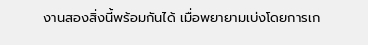งานสองสิ่งนี้พร้อมกันได้ เมื่อพยายามเบ่งโดยการเก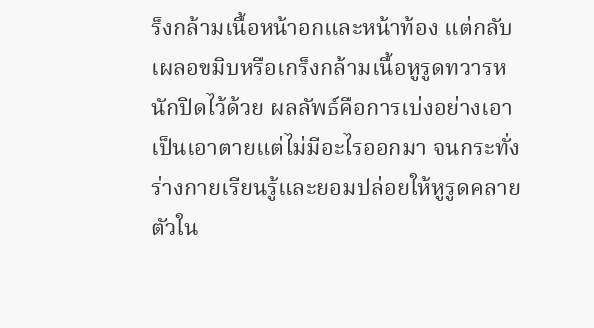ร็งกล้ามเนื้อหน้าอกและหน้าท้อง แต่กลับเผลอขมิบหรือเกร็งกล้ามเนื้อหูรูดทวารหนักปิดไว้ด้วย ผลลัพธ์คือการเบ่งอย่างเอาเป็นเอาตายแต่ไม่มีอะไรออกมา จนกระทั่งร่างกายเรียนรู้และยอมปล่อยให้หูรูดคลายตัวใน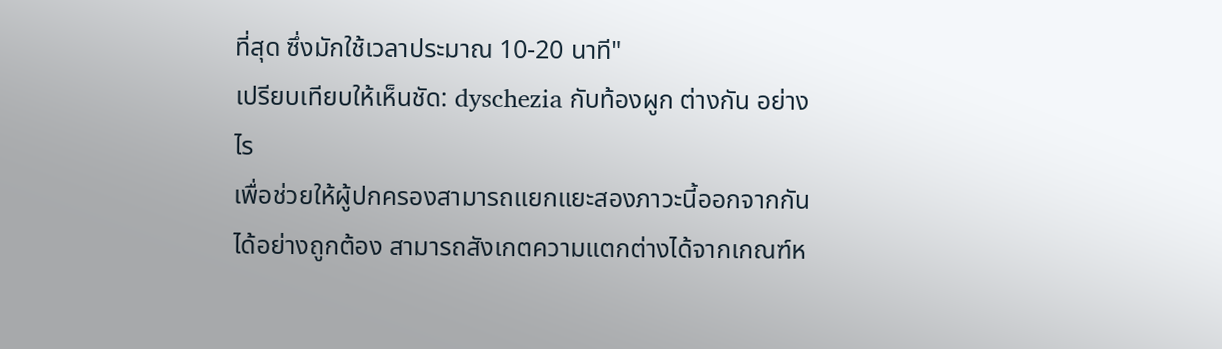ที่สุด ซึ่งมักใช้เวลาประมาณ 10-20 นาที"
เปรียบเทียบให้เห็นชัด: dyschezia กับท้องผูก ต่างกัน อย่างไร
เพื่อช่วยให้ผู้ปกครองสามารถแยกแยะสองภาวะนี้ออกจากกันได้อย่างถูกต้อง สามารถสังเกตความแตกต่างได้จากเกณฑ์ห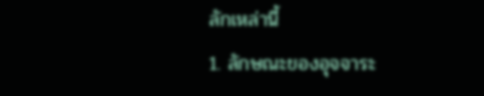ลักเหล่านี้
1. ลักษณะของอุจจาระ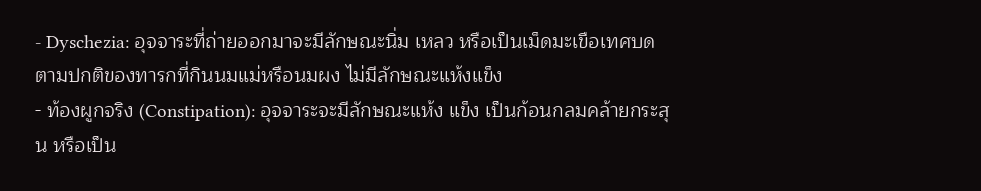- Dyschezia: อุจจาระที่ถ่ายออกมาจะมีลักษณะนิ่ม เหลว หรือเป็นเม็ดมะเขือเทศบดตามปกติของทารกที่กินนมแม่หรือนมผง ไม่มีลักษณะแห้งแข็ง
- ท้องผูกจริง (Constipation): อุจจาระจะมีลักษณะแห้ง แข็ง เป็นก้อนกลมคล้ายกระสุน หรือเป็น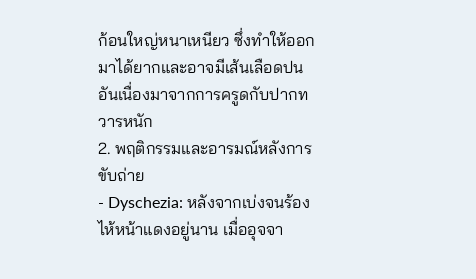ก้อนใหญ่หนาเหนียว ซึ่งทำให้ออกมาได้ยากและอาจมีเส้นเลือดปนอันเนื่องมาจากการครูดกับปากทวารหนัก
2. พฤติกรรมและอารมณ์หลังการขับถ่าย
- Dyschezia: หลังจากเบ่งจนร้องไห้หน้าแดงอยู่นาน เมื่ออุจจา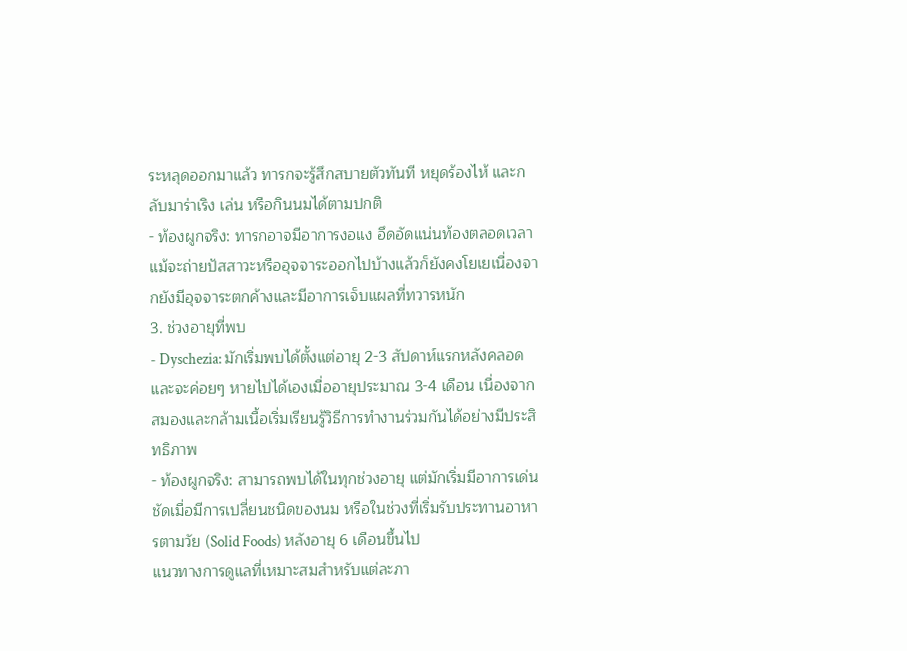ระหลุดออกมาแล้ว ทารกจะรู้สึกสบายตัวทันที หยุดร้องไห้ และกลับมาร่าเริง เล่น หรือกินนมได้ตามปกติ
- ท้องผูกจริง: ทารกอาจมีอาการงอแง อึดอัดแน่นท้องตลอดเวลา แม้จะถ่ายปัสสาวะหรืออุจจาระออกไปบ้างแล้วก็ยังคงโยเยเนื่องจากยังมีอุจจาระตกค้างและมีอาการเจ็บแผลที่ทวารหนัก
3. ช่วงอายุที่พบ
- Dyschezia: มักเริ่มพบได้ตั้งแต่อายุ 2-3 สัปดาห์แรกหลังคลอด และจะค่อยๆ หายไปได้เองเมื่ออายุประมาณ 3-4 เดือน เนื่องจากสมองและกล้ามเนื้อเริ่มเรียนรู้วิธีการทำงานร่วมกันได้อย่างมีประสิทธิภาพ
- ท้องผูกจริง: สามารถพบได้ในทุกช่วงอายุ แต่มักเริ่มมีอาการเด่นชัดเมื่อมีการเปลี่ยนชนิดของนม หรือในช่วงที่เริ่มรับประทานอาหารตามวัย (Solid Foods) หลังอายุ 6 เดือนขึ้นไป
แนวทางการดูแลที่เหมาะสมสำหรับแต่ละภา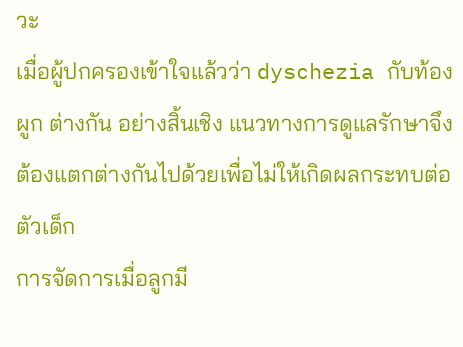วะ
เมื่อผู้ปกครองเข้าใจแล้วว่า dyschezia กับท้องผูก ต่างกัน อย่างสิ้นเชิง แนวทางการดูแลรักษาจึงต้องแตกต่างกันไปด้วยเพื่อไม่ให้เกิดผลกระทบต่อตัวเด็ก
การจัดการเมื่อลูกมี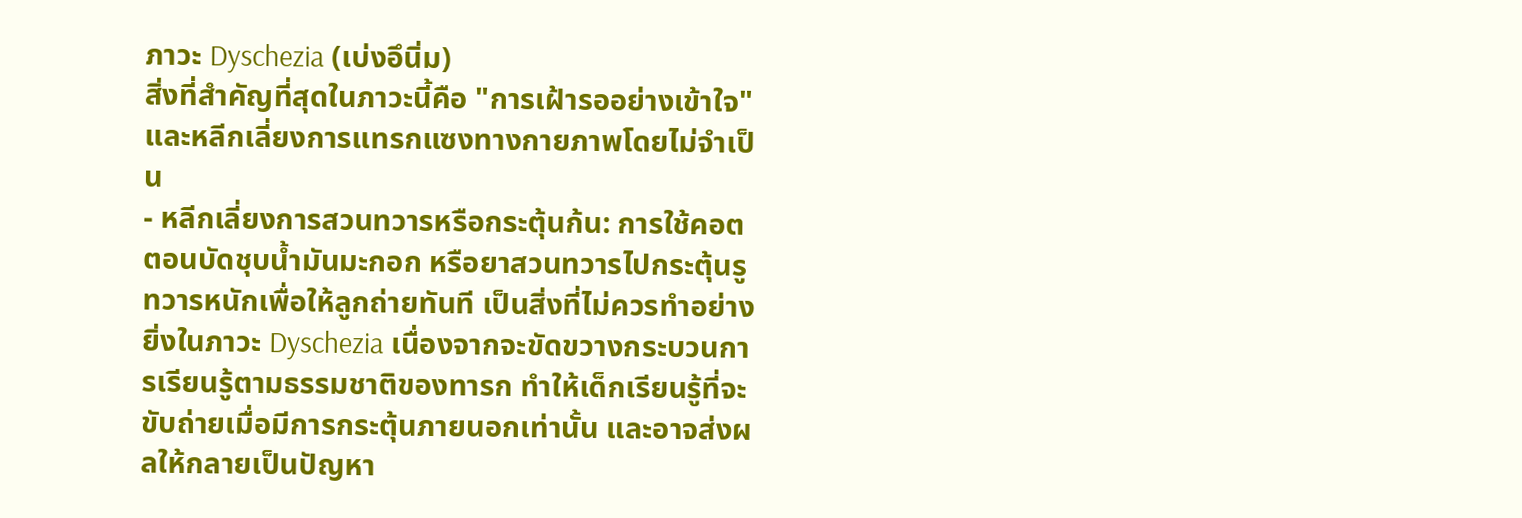ภาวะ Dyschezia (เบ่งอึนิ่ม)
สิ่งที่สำคัญที่สุดในภาวะนี้คือ "การเฝ้ารออย่างเข้าใจ" และหลีกเลี่ยงการแทรกแซงทางกายภาพโดยไม่จำเป็น
- หลีกเลี่ยงการสวนทวารหรือกระตุ้นก้น: การใช้คอตตอนบัดชุบน้ำมันมะกอก หรือยาสวนทวารไปกระตุ้นรูทวารหนักเพื่อให้ลูกถ่ายทันที เป็นสิ่งที่ไม่ควรทำอย่างยิ่งในภาวะ Dyschezia เนื่องจากจะขัดขวางกระบวนการเรียนรู้ตามธรรมชาติของทารก ทำให้เด็กเรียนรู้ที่จะขับถ่ายเมื่อมีการกระตุ้นภายนอกเท่านั้น และอาจส่งผลให้กลายเป็นปัญหา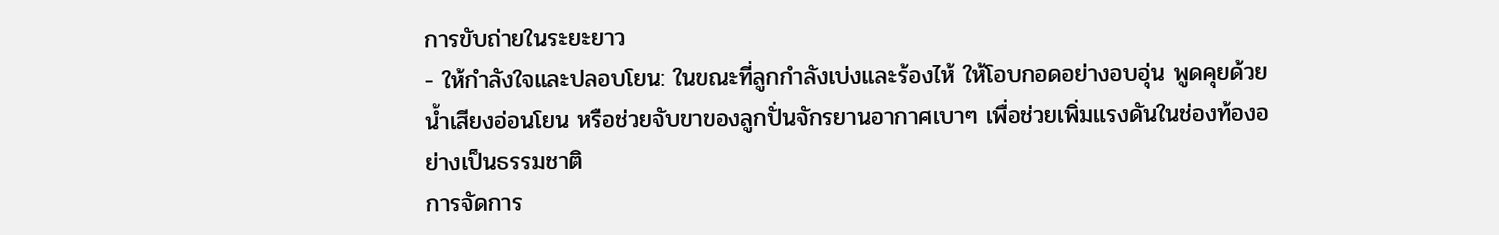การขับถ่ายในระยะยาว
- ให้กำลังใจและปลอบโยน: ในขณะที่ลูกกำลังเบ่งและร้องไห้ ให้โอบกอดอย่างอบอุ่น พูดคุยด้วยน้ำเสียงอ่อนโยน หรือช่วยจับขาของลูกปั่นจักรยานอากาศเบาๆ เพื่อช่วยเพิ่มแรงดันในช่องท้องอย่างเป็นธรรมชาติ
การจัดการ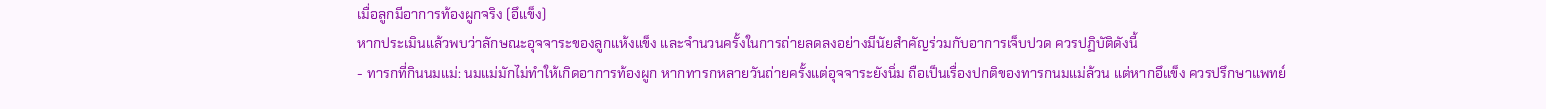เมื่อลูกมีอาการท้องผูกจริง (อึแข็ง)
หากประเมินแล้วพบว่าลักษณะอุจจาระของลูกแห้งแข็ง และจำนวนครั้งในการถ่ายลดลงอย่างมีนัยสำคัญร่วมกับอาการเจ็บปวด ควรปฏิบัติดังนี้
- ทารกที่กินนมแม่: นมแม่มักไม่ทำให้เกิดอาการท้องผูก หากทารกหลายวันถ่ายครั้งแต่อุจจาระยังนิ่ม ถือเป็นเรื่องปกติของทารกนมแม่ล้วน แต่หากอึแข็ง ควรปรึกษาแพทย์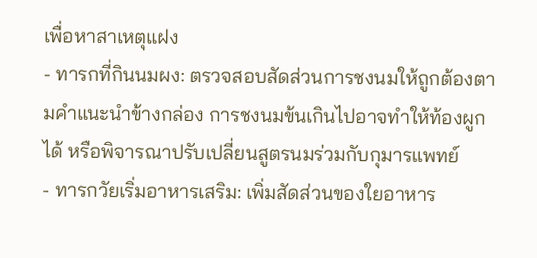เพื่อหาสาเหตุแฝง
- ทารกที่กินนมผง: ตรวจสอบสัดส่วนการชงนมให้ถูกต้องตามคำแนะนำข้างกล่อง การชงนมข้นเกินไปอาจทำให้ท้องผูกได้ หรือพิจารณาปรับเปลี่ยนสูตรนมร่วมกับกุมารแพทย์
- ทารกวัยเริ่มอาหารเสริม: เพิ่มสัดส่วนของใยอาหาร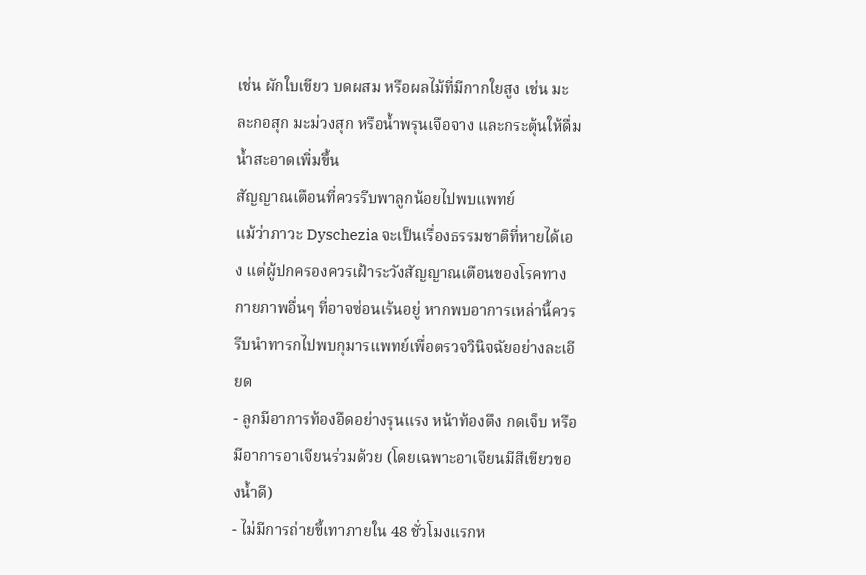เช่น ผักใบเขียว บดผสม หรือผลไม้ที่มีกากใยสูง เช่น มะละกอสุก มะม่วงสุก หรือน้ำพรุนเจือจาง และกระตุ้นให้ดื่มน้ำสะอาดเพิ่มขึ้น
สัญญาณเตือนที่ควรรีบพาลูกน้อยไปพบแพทย์
แม้ว่าภาวะ Dyschezia จะเป็นเรื่องธรรมชาติที่หายได้เอง แต่ผู้ปกครองควรเฝ้าระวังสัญญาณเตือนของโรคทางกายภาพอื่นๆ ที่อาจซ่อนเร้นอยู่ หากพบอาการเหล่านี้ควรรีบนำทารกไปพบกุมารแพทย์เพื่อตรวจวินิจฉัยอย่างละเอียด
- ลูกมีอาการท้องอืดอย่างรุนแรง หน้าท้องตึง กดเจ็บ หรือมีอาการอาเจียนร่วมด้วย (โดยเฉพาะอาเจียนมีสีเขียวของน้ำดี)
- ไม่มีการถ่ายขี้เทาภายใน 48 ชั่วโมงแรกห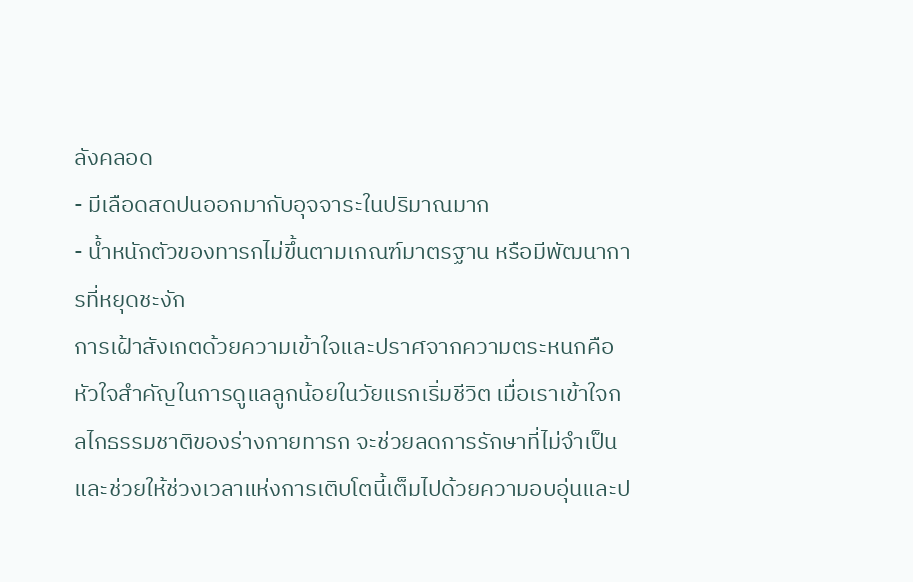ลังคลอด
- มีเลือดสดปนออกมากับอุจจาระในปริมาณมาก
- น้ำหนักตัวของทารกไม่ขึ้นตามเกณฑ์มาตรฐาน หรือมีพัฒนาการที่หยุดชะงัก
การเฝ้าสังเกตด้วยความเข้าใจและปราศจากความตระหนกคือหัวใจสำคัญในการดูแลลูกน้อยในวัยแรกเริ่มชีวิต เมื่อเราเข้าใจกลไกธรรมชาติของร่างกายทารก จะช่วยลดการรักษาที่ไม่จำเป็น และช่วยให้ช่วงเวลาแห่งการเติบโตนี้เต็มไปด้วยความอบอุ่นและป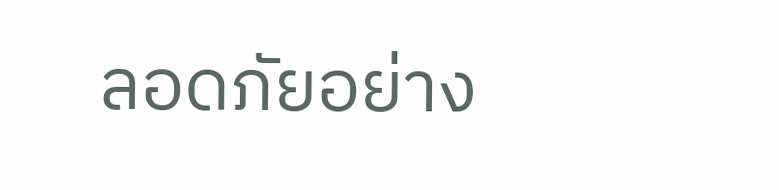ลอดภัยอย่าง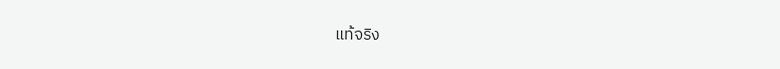แท้จริง